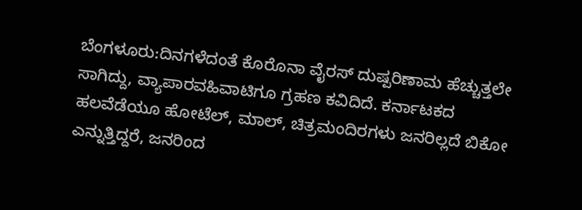ಬೆಂಗಳೂರು:ದಿನಗಳೆದಂತೆ ಕೊರೊನಾ ವೈರಸ್ ದುಷ್ಪರಿಣಾಮ ಹೆಚ್ಚುತ್ತಲೇ ಸಾಗಿದ್ದು, ವ್ಯಾಪಾರವಹಿವಾಟಿಗೂ ಗ್ರಹಣ ಕವಿದಿದೆ. ಕರ್ನಾಟಕದ ಹಲವೆಡೆಯೂ ಹೋಟೆಲ್, ಮಾಲ್, ಚಿತ್ರಮಂದಿರಗಳು ಜನರಿಲ್ಲದೆ ಬಿಕೋ ಎನ್ನುತ್ತಿದ್ದರೆ, ಜನರಿಂದ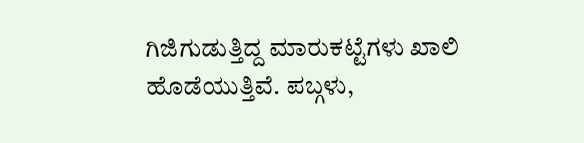ಗಿಜಿಗುಡುತ್ತಿದ್ದ ಮಾರುಕಟ್ಟೆಗಳು ಖಾಲಿ ಹೊಡೆಯುತ್ತಿವೆ. ಪಬ್ಗಳು,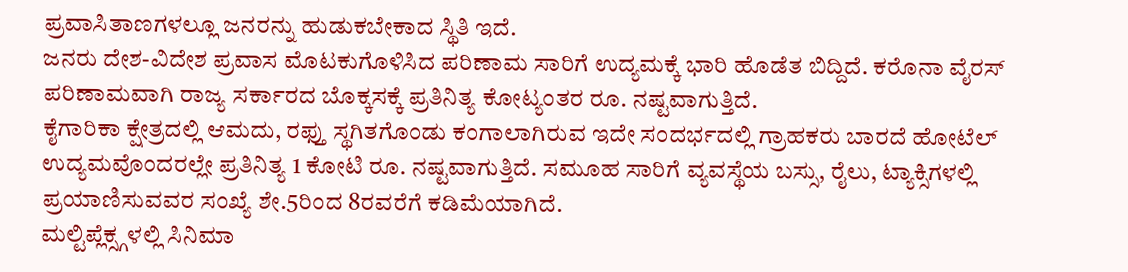ಪ್ರವಾಸಿತಾಣಗಳಲ್ಲೂ ಜನರನ್ನು ಹುಡುಕಬೇಕಾದ ಸ್ಥಿತಿ ಇದೆ.
ಜನರು ದೇಶ-ವಿದೇಶ ಪ್ರವಾಸ ಮೊಟಕುಗೊಳಿಸಿದ ಪರಿಣಾಮ ಸಾರಿಗೆ ಉದ್ಯಮಕ್ಕೆ ಭಾರಿ ಹೊಡೆತ ಬಿದ್ದಿದೆ. ಕರೊನಾ ವೈರಸ್ ಪರಿಣಾಮವಾಗಿ ರಾಜ್ಯ ಸರ್ಕಾರದ ಬೊಕ್ಕಸಕ್ಕೆ ಪ್ರತಿನಿತ್ಯ ಕೋಟ್ಯಂತರ ರೂ. ನಷ್ಟವಾಗುತ್ತಿದೆ.
ಕೈಗಾರಿಕಾ ಕ್ಷೇತ್ರದಲ್ಲಿ ಆಮದು, ರಫ್ತು ಸ್ಥಗಿತಗೊಂಡು ಕಂಗಾಲಾಗಿರುವ ಇದೇ ಸಂದರ್ಭದಲ್ಲಿ ಗ್ರಾಹಕರು ಬಾರದೆ ಹೋಟೆಲ್ ಉದ್ಯಮವೊಂದರಲ್ಲೇ ಪ್ರತಿನಿತ್ಯ 1 ಕೋಟಿ ರೂ. ನಷ್ಟವಾಗುತ್ತಿದೆ. ಸಮೂಹ ಸಾರಿಗೆ ವ್ಯವಸ್ಥೆಯ ಬಸ್ಸು, ರೈಲು, ಟ್ಯಾಕ್ಸಿಗಳಲ್ಲಿ ಪ್ರಯಾಣಿಸುವವರ ಸಂಖ್ಯೆ ಶೇ.5ರಿಂದ 8ರವರೆಗೆ ಕಡಿಮೆಯಾಗಿದೆ.
ಮಲ್ಟಿಪ್ಲೆಕ್ಸ್ಗಳಲ್ಲಿ ಸಿನಿಮಾ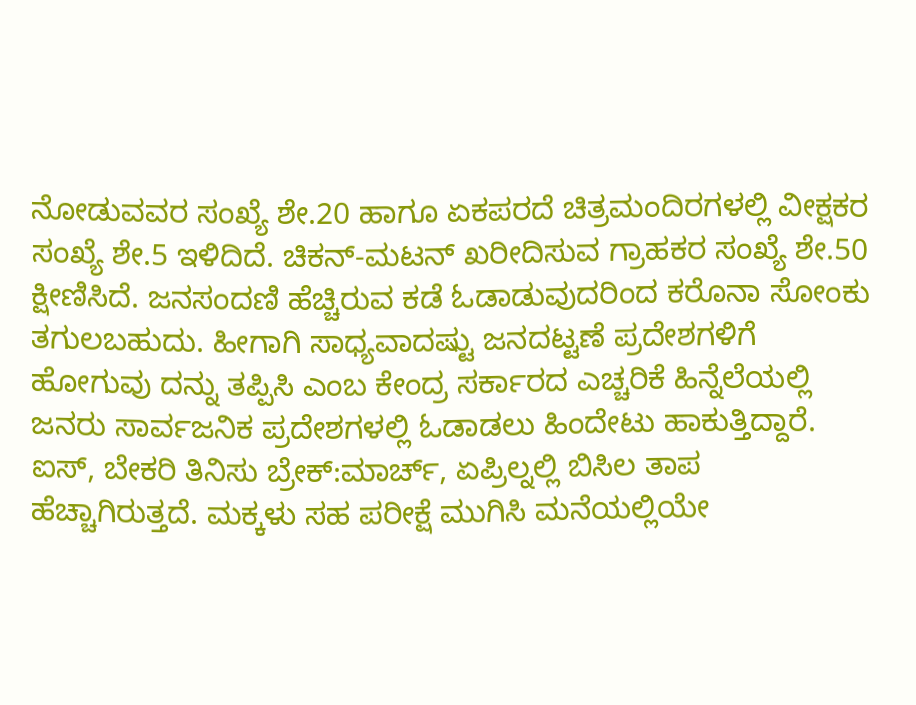ನೋಡುವವರ ಸಂಖ್ಯೆ ಶೇ.20 ಹಾಗೂ ಏಕಪರದೆ ಚಿತ್ರಮಂದಿರಗಳಲ್ಲಿ ವೀಕ್ಷಕರ ಸಂಖ್ಯೆ ಶೇ.5 ಇಳಿದಿದೆ. ಚಿಕನ್-ಮಟನ್ ಖರೀದಿಸುವ ಗ್ರಾಹಕರ ಸಂಖ್ಯೆ ಶೇ.50 ಕ್ಷೀಣಿಸಿದೆ. ಜನಸಂದಣಿ ಹೆಚ್ಚಿರುವ ಕಡೆ ಓಡಾಡುವುದರಿಂದ ಕರೊನಾ ಸೋಂಕು ತಗುಲಬಹುದು. ಹೀಗಾಗಿ ಸಾಧ್ಯವಾದಷ್ಟು ಜನದಟ್ಟಣೆ ಪ್ರದೇಶಗಳಿಗೆ ಹೋಗುವು ದನ್ನು ತಪ್ಪಿಸಿ ಎಂಬ ಕೇಂದ್ರ ಸರ್ಕಾರದ ಎಚ್ಚರಿಕೆ ಹಿನ್ನೆಲೆಯಲ್ಲಿ ಜನರು ಸಾರ್ವಜನಿಕ ಪ್ರದೇಶಗಳಲ್ಲಿ ಓಡಾಡಲು ಹಿಂದೇಟು ಹಾಕುತ್ತಿದ್ದಾರೆ.
ಐಸ್, ಬೇಕರಿ ತಿನಿಸು ಬ್ರೇಕ್:ಮಾರ್ಚ್, ಏಪ್ರಿಲ್ನಲ್ಲಿ ಬಿಸಿಲ ತಾಪ ಹೆಚ್ಚಾಗಿರುತ್ತದೆ. ಮಕ್ಕಳು ಸಹ ಪರೀಕ್ಷೆ ಮುಗಿಸಿ ಮನೆಯಲ್ಲಿಯೇ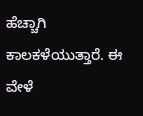ಹೆಚ್ಚಾಗಿ ಕಾಲಕಳೆಯುತ್ತಾರೆ. ಈ ವೇಳೆ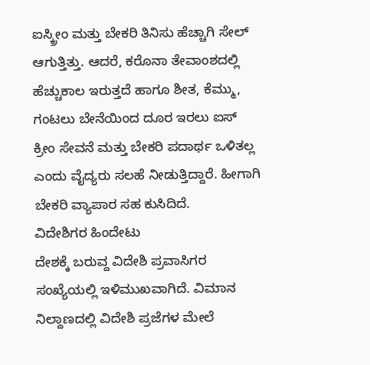ಐಸ್ಕ್ರೀಂ ಮತ್ತು ಬೇಕರಿ ತಿನಿಸು ಹೆಚ್ಚಾಗಿ ಸೇಲ್ ಆಗುತ್ತಿತ್ತು. ಆದರೆ, ಕರೊನಾ ತೇವಾಂಶದಲ್ಲಿ ಹೆಚ್ಚುಕಾಲ ಇರುತ್ತದೆ ಹಾಗೂ ಶೀತ, ಕೆಮ್ಮು, ಗಂಟಲು ಬೇನೆಯಿಂದ ದೂರ ಇರಲು ಐಸ್ ಕ್ರೀಂ ಸೇವನೆ ಮತ್ತು ಬೇಕರಿ ಪದಾರ್ಥ ಒಳಿತಲ್ಲ ಎಂದು ವೈದ್ಯರು ಸಲಹೆ ನೀಡುತ್ತಿದ್ದಾರೆ. ಹೀಗಾಗಿ ಬೇಕರಿ ವ್ಯಾಪಾರ ಸಹ ಕುಸಿದಿದೆ.
ವಿದೇಶಿಗರ ಹಿಂದೇಟು
ದೇಶಕ್ಕೆ ಬರುವ್ದ ವಿದೇಶಿ ಪ್ರವಾಸಿಗರ ಸಂಖ್ಯೆಯಲ್ಲಿ ಇಳಿಮುಖವಾಗಿದೆ. ವಿಮಾನ ನಿಲ್ದಾಣದಲ್ಲಿ ವಿದೇಶಿ ಪ್ರಜೆಗಳ ಮೇಲೆ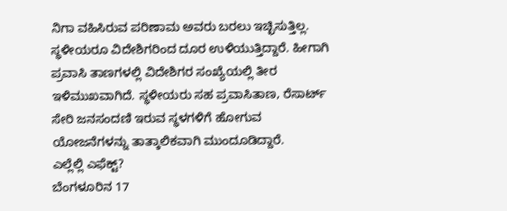ನಿಗಾ ವಹಿಸಿರುವ ಪರಿಣಾಮ ಅವರು ಬರಲು ಇಚ್ಛಿಸುತ್ತಿಲ್ಲ. ಸ್ಥಳೀಯರೂ ವಿದೇಶಿಗರಿಂದ ದೂರ ಉಳಿಯುತ್ತಿದ್ದಾರೆ. ಹೀಗಾಗಿ ಪ್ರವಾಸಿ ತಾಣಗಳಲ್ಲಿ ವಿದೇಶಿಗರ ಸಂಖ್ಯೆಯಲ್ಲಿ ತೀರ ಇಳಿಮುಖವಾಗಿದೆ. ಸ್ಥಳೀಯರು ಸಹ ಪ್ರವಾಸಿತಾಣ, ರೆಸಾರ್ಟ್ ಸೇರಿ ಜನಸಂದಣಿ ಇರುವ ಸ್ಥಳಗಳಿಗೆ ಹೋಗುವ ಯೋಜನೆಗಳನ್ನು ತಾತ್ಕಾಲಿಕವಾಗಿ ಮುಂದೂಡಿದ್ದಾರೆ.
ಎಲ್ಲೆಲ್ಲಿ ಎಫೆಕ್ಟ್?
ಬೆಂಗಳೂರಿನ 17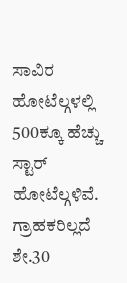ಸಾವಿರ ಹೋಟೆಲ್ಗಳಲ್ಲಿ 500ಕ್ಕೂ ಹೆಚ್ಚು ಸ್ಟಾರ್ ಹೋಟೆಲ್ಗಳಿವೆ. ಗ್ರಾಹಕರಿಲ್ಲದೆ ಶೇ.30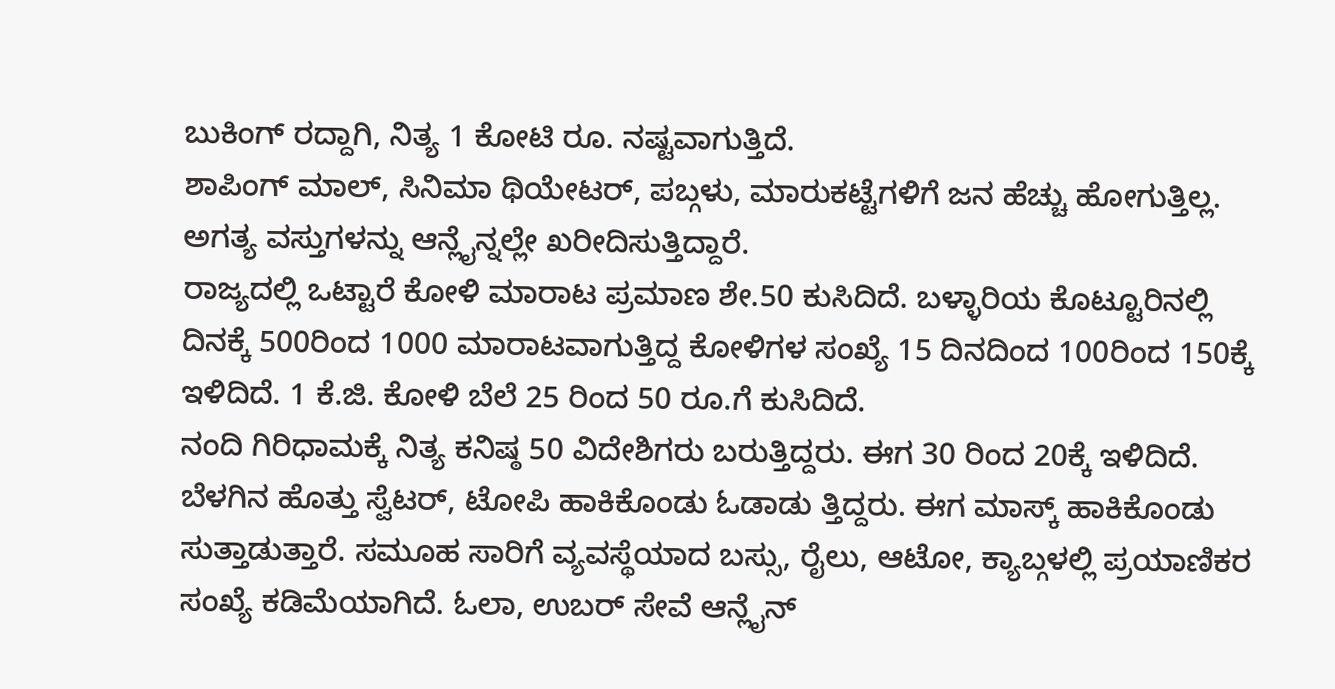ಬುಕಿಂಗ್ ರದ್ದಾಗಿ, ನಿತ್ಯ 1 ಕೋಟಿ ರೂ. ನಷ್ಟವಾಗುತ್ತಿದೆ.
ಶಾಪಿಂಗ್ ಮಾಲ್, ಸಿನಿಮಾ ಥಿಯೇಟರ್, ಪಬ್ಗಳು, ಮಾರುಕಟ್ಟೆಗಳಿಗೆ ಜನ ಹೆಚ್ಚು ಹೋಗುತ್ತಿಲ್ಲ. ಅಗತ್ಯ ವಸ್ತುಗಳನ್ನು ಆನ್ಲೈನ್ನಲ್ಲೇ ಖರೀದಿಸುತ್ತಿದ್ದಾರೆ.
ರಾಜ್ಯದಲ್ಲಿ ಒಟ್ಟಾರೆ ಕೋಳಿ ಮಾರಾಟ ಪ್ರಮಾಣ ಶೇ.50 ಕುಸಿದಿದೆ. ಬಳ್ಳಾರಿಯ ಕೊಟ್ಟೂರಿನಲ್ಲಿ ದಿನಕ್ಕೆ 500ರಿಂದ 1000 ಮಾರಾಟವಾಗುತ್ತಿದ್ದ ಕೋಳಿಗಳ ಸಂಖ್ಯೆ 15 ದಿನದಿಂದ 100ರಿಂದ 150ಕ್ಕೆ ಇಳಿದಿದೆ. 1 ಕೆ.ಜಿ. ಕೋಳಿ ಬೆಲೆ 25 ರಿಂದ 50 ರೂ.ಗೆ ಕುಸಿದಿದೆ.
ನಂದಿ ಗಿರಿಧಾಮಕ್ಕೆ ನಿತ್ಯ ಕನಿಷ್ಠ 50 ವಿದೇಶಿಗರು ಬರುತ್ತಿದ್ದರು. ಈಗ 30 ರಿಂದ 20ಕ್ಕೆ ಇಳಿದಿದೆ. ಬೆಳಗಿನ ಹೊತ್ತು ಸ್ವೆಟರ್, ಟೋಪಿ ಹಾಕಿಕೊಂಡು ಓಡಾಡು ತ್ತಿದ್ದರು. ಈಗ ಮಾಸ್ಕ್ ಹಾಕಿಕೊಂಡು ಸುತ್ತಾಡುತ್ತಾರೆ. ಸಮೂಹ ಸಾರಿಗೆ ವ್ಯವಸ್ಥೆಯಾದ ಬಸ್ಸು, ರೈಲು, ಆಟೋ, ಕ್ಯಾಬ್ಗಳಲ್ಲಿ ಪ್ರಯಾಣಿಕರ ಸಂಖ್ಯೆ ಕಡಿಮೆಯಾಗಿದೆ. ಓಲಾ, ಉಬರ್ ಸೇವೆ ಆನ್ಲೈನ್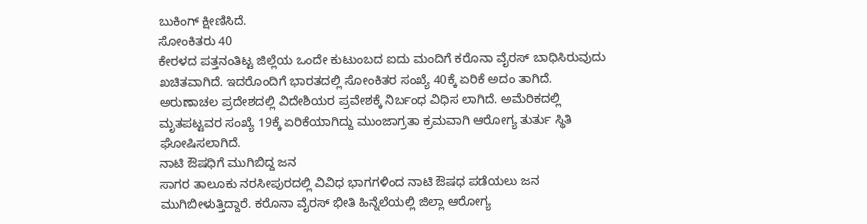ಬುಕಿಂಗ್ ಕ್ಷೀಣಿಸಿದೆ.
ಸೋಂಕಿತರು 40
ಕೇರಳದ ಪತ್ತನಂತಿಟ್ಟ ಜಿಲ್ಲೆಯ ಒಂದೇ ಕುಟುಂಬದ ಐದು ಮಂದಿಗೆ ಕರೊನಾ ವೈರಸ್ ಬಾಧಿಸಿರುವುದು ಖಚಿತವಾಗಿದೆ. ಇದರೊಂದಿಗೆ ಭಾರತದಲ್ಲಿ ಸೋಂಕಿತರ ಸಂಖ್ಯೆ 40ಕ್ಕೆ ಏರಿಕೆ ಅದಂ ತಾಗಿದೆ. ಅರುಣಾಚಲ ಪ್ರದೇಶದಲ್ಲಿ ವಿದೇಶಿಯರ ಪ್ರವೇಶಕ್ಕೆ ನಿರ್ಬಂಧ ವಿಧಿಸ ಲಾಗಿದೆ. ಅಮೆರಿಕದಲ್ಲಿ ಮೃತಪಟ್ಟವರ ಸಂಖ್ಯೆ 19ಕ್ಕೆ ಏರಿಕೆಯಾಗಿದ್ದು ಮುಂಜಾಗ್ರತಾ ಕ್ರಮವಾಗಿ ಆರೋಗ್ಯ ತುರ್ತು ಸ್ಥಿತಿ ಘೋಷಿಸಲಾಗಿದೆ.
ನಾಟಿ ಔಷಧಿಗೆ ಮುಗಿಬಿದ್ದ ಜನ
ಸಾಗರ ತಾಲೂಕು ನರಸೀಪುರದಲ್ಲಿ ವಿವಿಧ ಭಾಗಗಳಿಂದ ನಾಟಿ ಔಷಧ ಪಡೆಯಲು ಜನ ಮುಗಿಬೀಳುತ್ತಿದ್ದಾರೆ. ಕರೊನಾ ವೈರಸ್ ಭೀತಿ ಹಿನ್ನೆಲೆಯಲ್ಲಿ ಜಿಲ್ಲಾ ಆರೋಗ್ಯ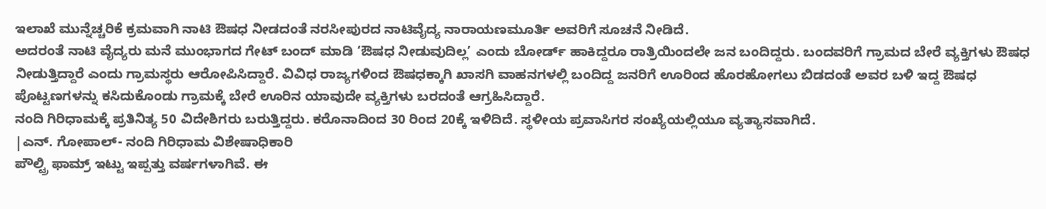ಇಲಾಖೆ ಮುನ್ನೆಚ್ಚರಿಕೆ ಕ್ರಮವಾಗಿ ನಾಟಿ ಔಷಧ ನೀಡದಂತೆ ನರಸೀಪುರದ ನಾಟಿವೈದ್ಯ ನಾರಾಯಣಮೂರ್ತಿ ಅವರಿಗೆ ಸೂಚನೆ ನೀಡಿದೆ.
ಅದರಂತೆ ನಾಟಿ ವೈದ್ಯರು ಮನೆ ಮುಂಭಾಗದ ಗೇಟ್ ಬಂದ್ ಮಾಡಿ ‘ಔಷಧ ನೀಡುವುದಿಲ್ಲ’ ಎಂದು ಬೋರ್ಡ್ ಹಾಕಿದ್ದರೂ ರಾತ್ರಿಯಿಂದಲೇ ಜನ ಬಂದಿದ್ದರು. ಬಂದವರಿಗೆ ಗ್ರಾಮದ ಬೇರೆ ವ್ಯಕ್ತಿಗಳು ಔಷಧ ನೀಡುತ್ತಿದ್ದಾರೆ ಎಂದು ಗ್ರಾಮಸ್ಥರು ಆರೋಪಿಸಿದ್ದಾರೆ. ವಿವಿಧ ರಾಜ್ಯಗಳಿಂದ ಔಷಧಕ್ಕಾಗಿ ಖಾಸಗಿ ವಾಹನಗಳಲ್ಲಿ ಬಂದಿದ್ದ ಜನರಿಗೆ ಊರಿಂದ ಹೊರಹೋಗಲು ಬಿಡದಂತೆ ಅವರ ಬಳಿ ಇದ್ದ ಔಷಧ ಪೊಟ್ಟಣಗಳನ್ನು ಕಸಿದುಕೊಂಡು ಗ್ರಾಮಕ್ಕೆ ಬೇರೆ ಊರಿನ ಯಾವುದೇ ವ್ಯಕ್ತಿಗಳು ಬರದಂತೆ ಆಗ್ರಹಿಸಿದ್ದಾರೆ.
ನಂದಿ ಗಿರಿಧಾಮಕ್ಕೆ ಪ್ರತಿನಿತ್ಯ 50 ವಿದೇಶಿಗರು ಬರುತ್ತಿದ್ದರು. ಕರೊನಾದಿಂದ 30 ರಿಂದ 20ಕ್ಕೆ ಇಳಿದಿದೆ. ಸ್ಥಳೀಯ ಪ್ರವಾಸಿಗರ ಸಂಖ್ಯೆಯಲ್ಲಿಯೂ ವ್ಯತ್ಯಾಸವಾಗಿದೆ.
|ಎನ್. ಗೋಪಾಲ್- ನಂದಿ ಗಿರಿಧಾಮ ವಿಶೇಷಾಧಿಕಾರಿ
ಪೌಲ್ಟ್ರಿ ಫಾಮ್ರ್ ಇಟ್ಟು ಇಪ್ಪತ್ತು ವರ್ಷಗಳಾಗಿವೆ. ಈ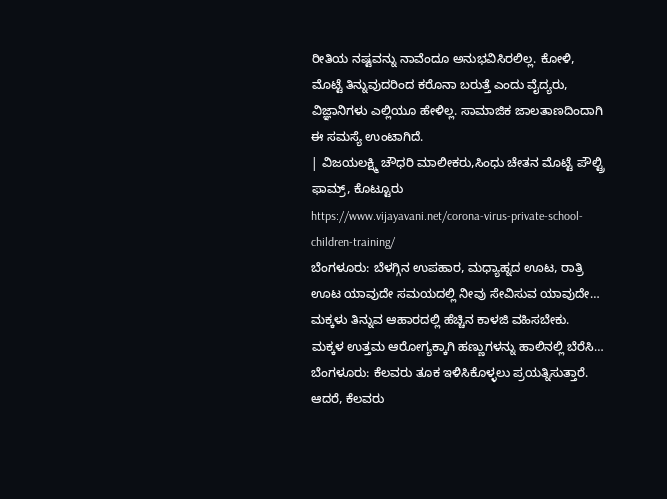ರೀತಿಯ ನಷ್ಟವನ್ನು ನಾವೆಂದೂ ಅನುಭವಿಸಿರಲಿಲ್ಲ. ಕೋಳಿ, ಮೊಟ್ಟೆ ತಿನ್ನುವುದರಿಂದ ಕರೊನಾ ಬರುತ್ತೆ ಎಂದು ವೈದ್ಯರು, ವಿಜ್ಞಾನಿಗಳು ಎಲ್ಲಿಯೂ ಹೇಳಿಲ್ಲ. ಸಾಮಾಜಿಕ ಜಾಲತಾಣದಿಂದಾಗಿ ಈ ಸಮಸ್ಯೆ ಉಂಟಾಗಿದೆ.
| ವಿಜಯಲಕ್ಷ್ಮಿ ಚೌಧರಿ ಮಾಲೀಕರು,ಸಿಂಧು ಚೇತನ ಮೊಟ್ಟೆ ಪೌಲ್ಟ್ರಿ ಫಾಮ್ರ್, ಕೊಟ್ಟೂರು
https://www.vijayavani.net/corona-virus-private-school-children-training/
ಬೆಂಗಳೂರು: ಬೆಳಗ್ಗಿನ ಉಪಹಾರ, ಮಧ್ಯಾಹ್ನದ ಊಟ, ರಾತ್ರಿ ಊಟ ಯಾವುದೇ ಸಮಯದಲ್ಲಿ ನೀವು ಸೇವಿಸುವ ಯಾವುದೇ…
ಮಕ್ಕಳು ತಿನ್ನುವ ಆಹಾರದಲ್ಲಿ ಹೆಚ್ಚಿನ ಕಾಳಜಿ ವಹಿಸಬೇಕು. ಮಕ್ಕಳ ಉತ್ತಮ ಆರೋಗ್ಯಕ್ಕಾಗಿ ಹಣ್ಣುಗಳನ್ನು ಹಾಲಿನಲ್ಲಿ ಬೆರೆಸಿ…
ಬೆಂಗಳೂರು: ಕೆಲವರು ತೂಕ ಇಳಿಸಿಕೊಳ್ಳಲು ಪ್ರಯತ್ನಿಸುತ್ತಾರೆ. ಆದರೆ, ಕೆಲವರು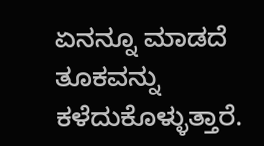ಏನನ್ನೂ ಮಾಡದೆ ತೂಕವನ್ನು ಕಳೆದುಕೊಳ್ಳುತ್ತಾರೆ.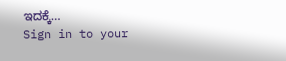ಇದಕ್ಕೆ…
Sign in to your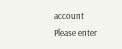account
Please enter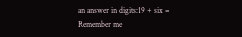an answer in digits:19 + six =
Remember me